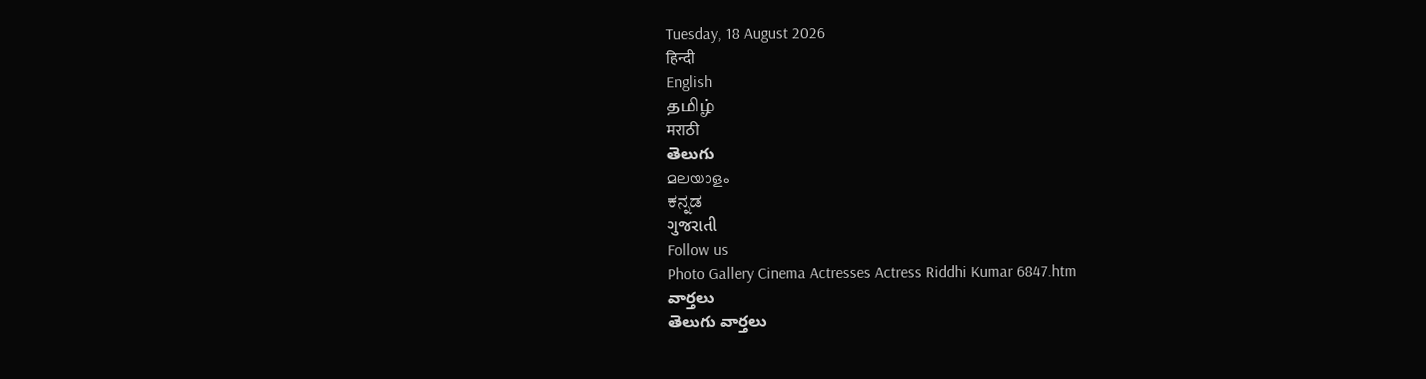Tuesday, 18 August 2026
हिन्दी
English
தமிழ்
मराठी
తెలుగు
മലയാളം
ಕನ್ನಡ
ગુજરાતી
Follow us
Photo Gallery Cinema Actresses Actress Riddhi Kumar 6847.htm
వార్తలు
తెలుగు వార్తలు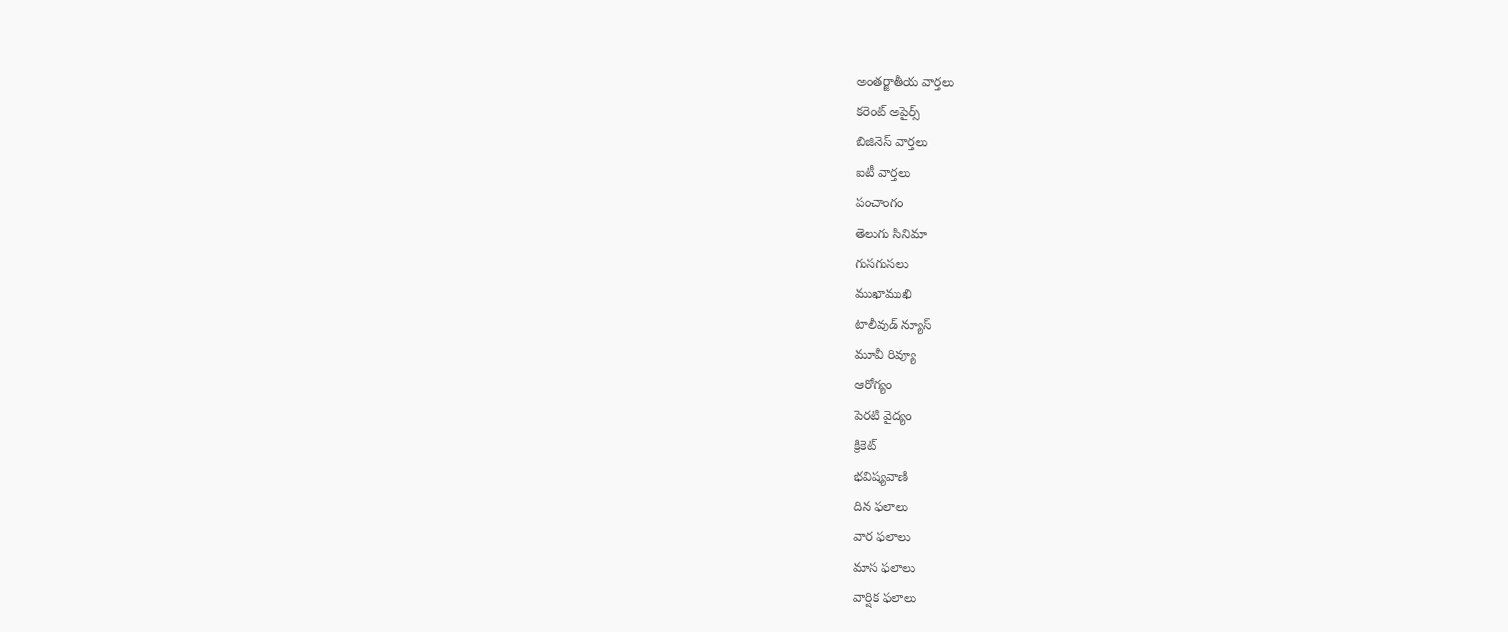అంతర్జాతీయ వార్తలు
కరెంట్ అపైర్స్
బిజినెస్ వార్తలు
ఐటీ వార్తలు
పంచాంగం
తెలుగు సినిమా
గుసగుసలు
ముఖాముఖి
టాలీవుడ్ న్యూస్
మూవీ రివ్యూ
ఆరోగ్యం
పెరటి వైద్యం
క్రికెట్
భవిష్యవాణి
దిన ఫలాలు
వార ఫలాలు
మాస ఫలాలు
వార్షిక ఫలాలు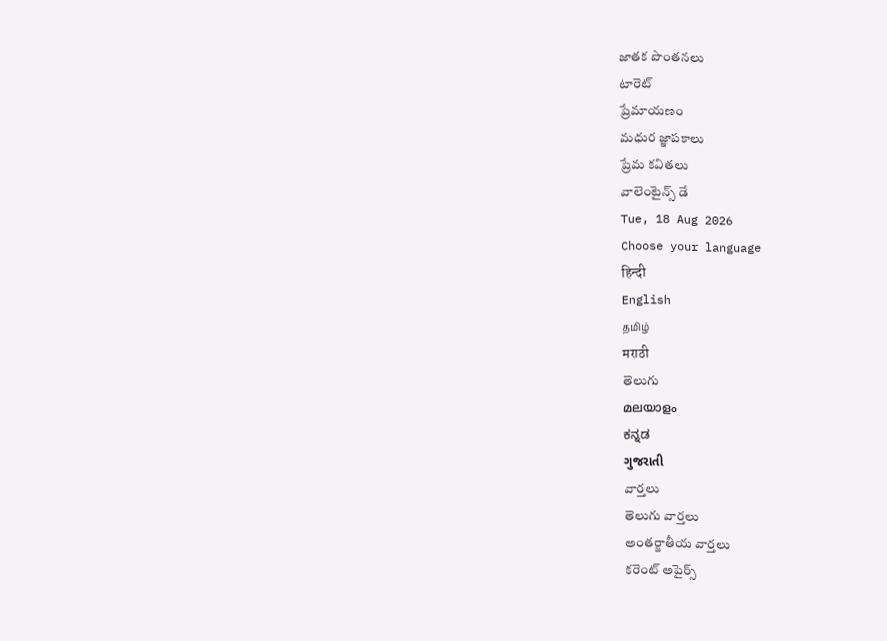జాతక పొంతనలు
టారెట్
ప్రేమాయణం
మధుర జ్ఞాపకాలు
ప్రేమ కవితలు
వాలెంటైన్స్ డే
Tue, 18 Aug 2026
Choose your language
हिन्दी
English
தமிழ்
मराठी
తెలుగు
മലയാളം
ಕನ್ನಡ
ગુજરાતી
వార్తలు
తెలుగు వార్తలు
అంతర్జాతీయ వార్తలు
కరెంట్ అపైర్స్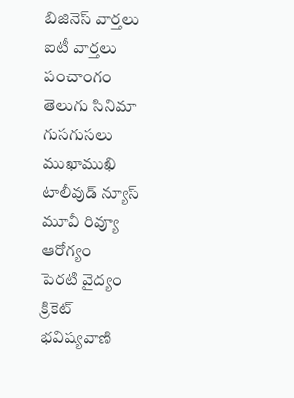బిజినెస్ వార్తలు
ఐటీ వార్తలు
పంచాంగం
తెలుగు సినిమా
గుసగుసలు
ముఖాముఖి
టాలీవుడ్ న్యూస్
మూవీ రివ్యూ
ఆరోగ్యం
పెరటి వైద్యం
క్రికెట్
భవిష్యవాణి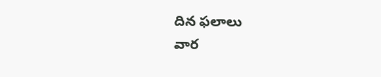దిన ఫలాలు
వార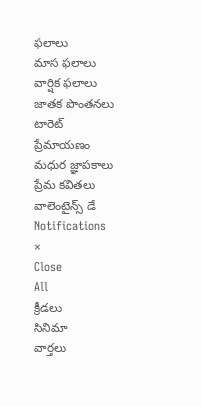ఫలాలు
మాస ఫలాలు
వార్షిక ఫలాలు
జాతక పొంతనలు
టారెట్
ప్రేమాయణం
మధుర జ్ఞాపకాలు
ప్రేమ కవితలు
వాలెంటైన్స్ డే
Notifications
×
Close
All
క్రీడలు
సినిమా
వార్తలు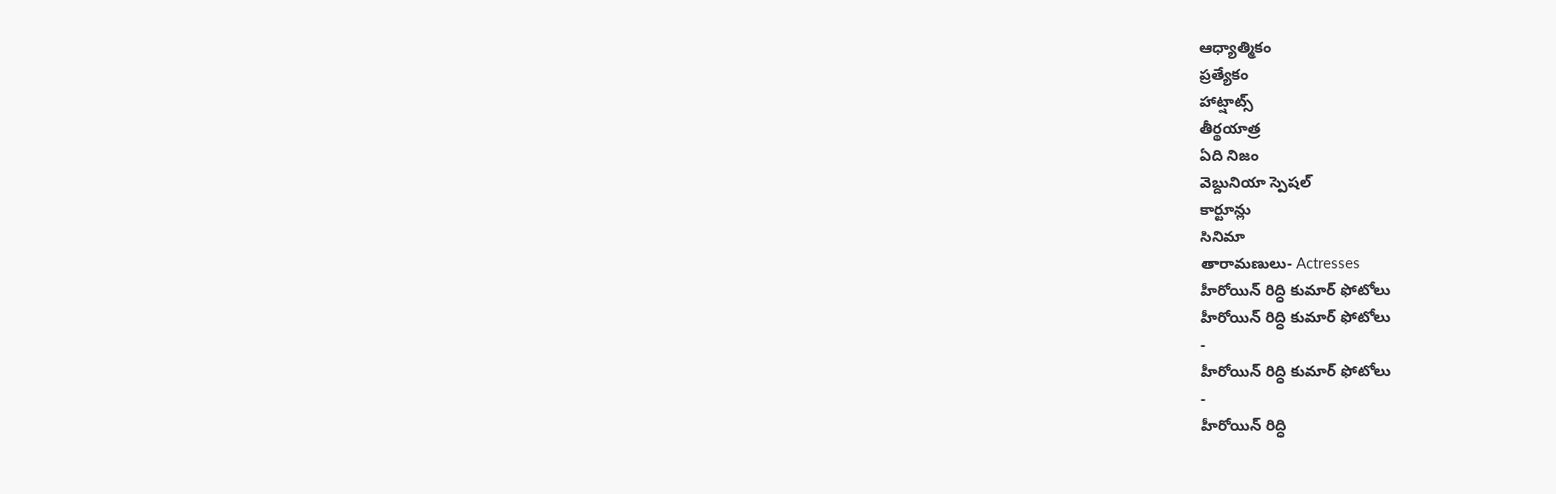ఆధ్యాత్మికం
ప్రత్యేకం
హాట్షాట్స్
తీర్థయాత్ర
ఏది నిజం
వెబ్దునియా స్పెషల్
కార్టూన్లు
సినిమా
తారామణులు- Actresses
హీరోయిన్ రిద్ధి కుమార్ ఫోటోలు
హీరోయిన్ రిద్ధి కుమార్ ఫోటోలు
-
హీరోయిన్ రిద్ధి కుమార్ ఫోటోలు
-
హీరోయిన్ రిద్ధి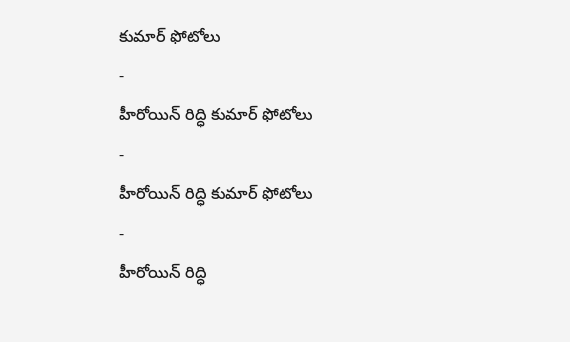కుమార్ ఫోటోలు
-
హీరోయిన్ రిద్ధి కుమార్ ఫోటోలు
-
హీరోయిన్ రిద్ధి కుమార్ ఫోటోలు
-
హీరోయిన్ రిద్ధి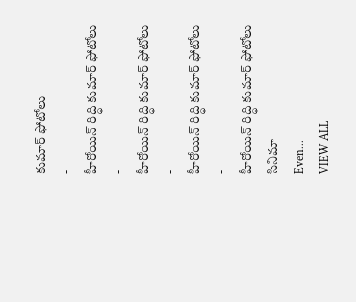కుమార్ ఫోటోలు
-
హీరోయిన్ రిద్ధి కుమార్ ఫోటోలు
-
హీరోయిన్ రిద్ధి కుమార్ ఫోటోలు
-
హీరోయిన్ రిద్ధి కుమార్ ఫోటోలు
-
హీరోయిన్ రిద్ధి కుమార్ ఫోటోలు
సినిమా
Even...
VIEW ALL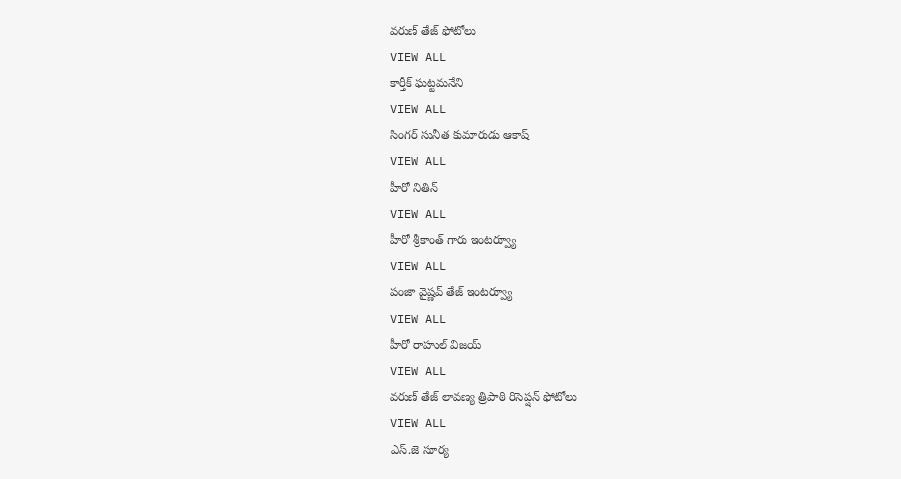వరుణ్ తేజ్ ఫోటోలు
VIEW ALL
కార్తీక్ ఘట్టమనేని
VIEW ALL
సింగర్ సునీత కుమారుడు ఆకాష్
VIEW ALL
హీరో నితిన్
VIEW ALL
హీరో శ్రీకాంత్ గారు ఇంటర్వ్యూ
VIEW ALL
పంజా వైష్ణవ్ తేజ్ ఇంటర్వ్యూ
VIEW ALL
హీరో రాహుల్ విజయ్
VIEW ALL
వరుణ్ తేజ్ లావణ్య త్రిపాఠి రిసెప్షన్ ఫోటోలు
VIEW ALL
ఎస్.జె సూర్య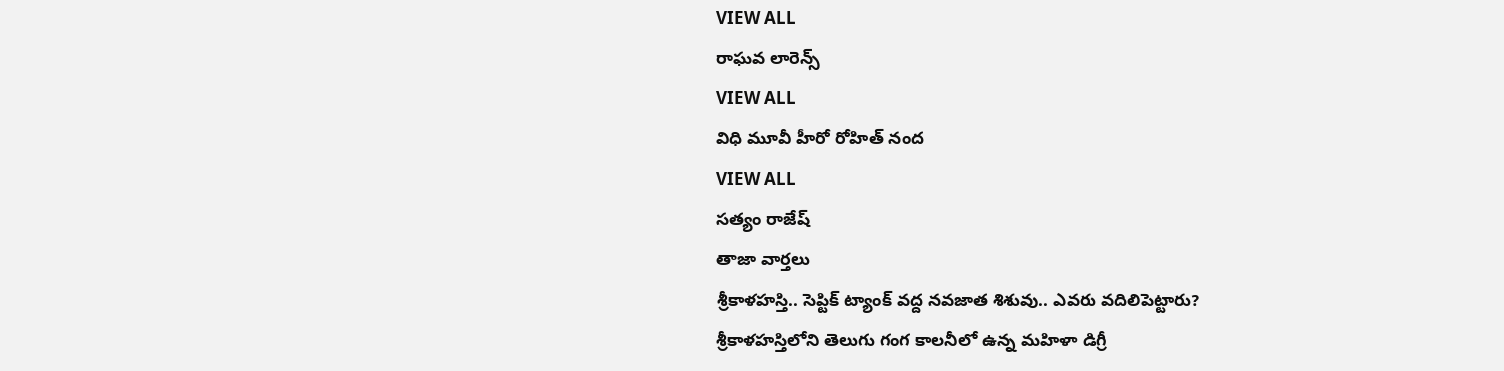VIEW ALL
రాఘవ లారెన్స్
VIEW ALL
విధి మూవీ హీరో రోహిత్ నంద
VIEW ALL
సత్యం రాజేష్
తాజా వార్తలు
శ్రీకాళహస్తి.. సెప్టిక్ ట్యాంక్ వద్ద నవజాత శిశువు.. ఎవరు వదిలిపెట్టారు?
శ్రీకాళహస్తిలోని తెలుగు గంగ కాలనీలో ఉన్న మహిళా డిగ్రీ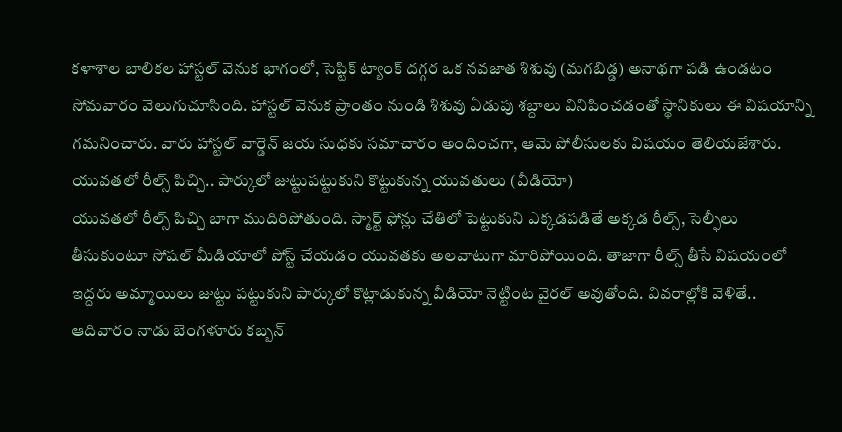కళాశాల బాలికల హాస్టల్ వెనుక భాగంలో, సెప్టిక్ ట్యాంక్ దగ్గర ఒక నవజాత శిశువు (మగబిడ్డ) అనాథగా పడి ఉండటం సోమవారం వెలుగుచూసింది. హాస్టల్ వెనుక ప్రాంతం నుండి శిశువు ఏడుపు శబ్దాలు వినిపించడంతో స్థానికులు ఈ విషయాన్ని గమనించారు. వారు హాస్టల్ వార్డెన్ జయ సుధకు సమాచారం అందించగా, ఆమె పోలీసులకు విషయం తెలియజేశారు.
యువతలో రీల్స్ పిచ్చి.. పార్కులో జుట్టుపట్టుకుని కొట్టుకున్న యువతులు (వీడియో)
యువతలో రీల్స్ పిచ్చి బాగా ముదిరిపోతుంది. స్మార్ట్ ఫోన్లు చేతిలో పెట్టుకుని ఎక్కడపడితే అక్కడ రీల్స్, సెల్ఫీలు తీసుకుంటూ సోషల్ మీడియాలో పోస్ట్ చేయడం యువతకు అలవాటుగా మారిపోయింది. తాజాగా రీల్స్ తీసే విషయంలో ఇద్దరు అమ్మాయిలు జుట్టు పట్టుకుని పార్కులో కొట్లాడుకున్న వీడియో నెట్టింట వైరల్ అవుతోంది. వివరాల్లోకి వెళితే.. ఆదివారం నాడు బెంగళూరు కబ్బన్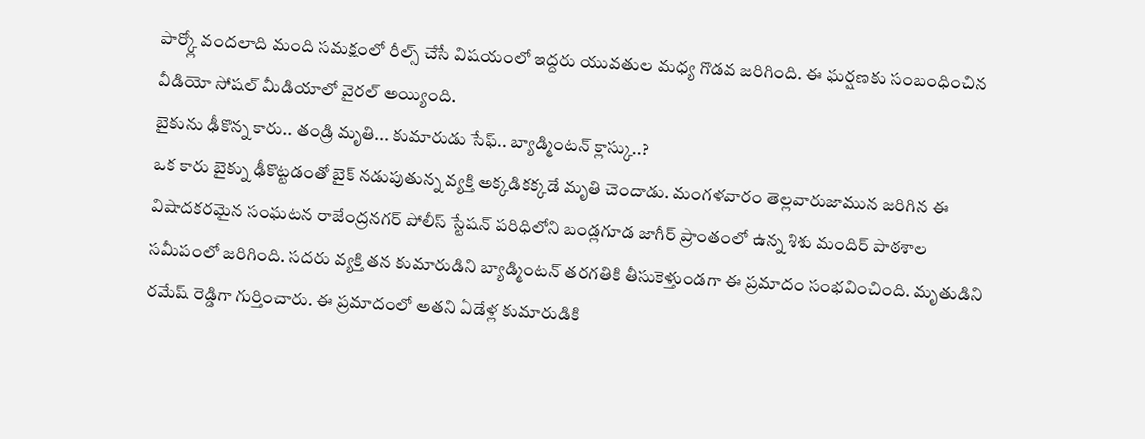పార్క్లో వందలాది మంది సమక్షంలో రీల్స్ చేసే విషయంలో ఇద్దరు యువతుల మధ్య గొడవ జరిగింది. ఈ ఘర్షణకు సంబంధించిన వీడియో సోషల్ మీడియాలో వైరల్ అయ్యింది.
బైకును ఢీకొన్న కారు.. తండ్రి మృతి... కుమారుడు సేఫ్.. బ్యాడ్మింటన్ క్లాస్కు..?
ఒక కారు బైక్ను ఢీకొట్టడంతో బైక్ నడుపుతున్న వ్యక్తి అక్కడికక్కడే మృతి చెందాడు. మంగళవారం తెల్లవారుజామున జరిగిన ఈ విషాదకరమైన సంఘటన రాజేంద్రనగర్ పోలీస్ స్టేషన్ పరిధిలోని బండ్లగూడ జాగీర్ ప్రాంతంలో ఉన్న శిశు మందిర్ పాఠశాల సమీపంలో జరిగింది. సదరు వ్యక్తి తన కుమారుడిని బ్యాడ్మింటన్ తరగతికి తీసుకెళ్తుండగా ఈ ప్రమాదం సంభవించింది. మృతుడిని రమేష్ రెడ్డిగా గుర్తించారు. ఈ ప్రమాదంలో అతని ఏడేళ్ల కుమారుడికి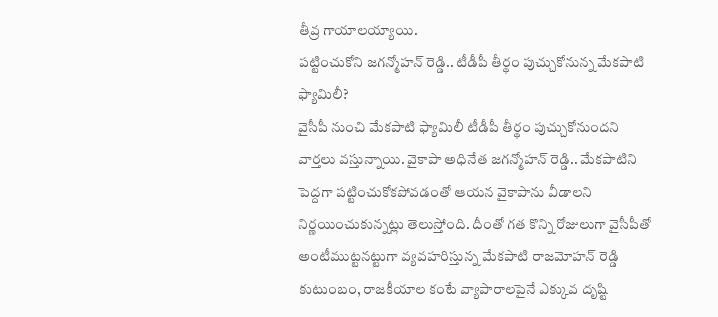తీవ్ర గాయాలయ్యాయి.
పట్టించుకోని జగన్మోహన్ రెడ్డి.. టీడీపీ తీర్థం పుచ్చుకోనున్న మేకపాటి ఫ్యామిలీ?
వైసీపీ నుంచి మేకపాటి ఫ్యామిలీ టీడీపీ తీర్థం పుచ్చుకోనుందని వార్తలు వస్తున్నాయి. వైకాపా అధినేత జగన్మోహన్ రెడ్డి.. మేకపాటిని పెద్దగా పట్టించుకోకపోవడంతో ఆయన వైకాపాను వీడాలని నిర్ణయించుకున్నట్లు తెలుస్తోంది. దీంతో గత కొన్ని రోజులుగా వైసీపీతో అంటీముట్టనట్టుగా వ్యవహరిస్తున్న మేకపాటి రాజమోహన్ రెడ్డి కుటుంబం, రాజకీయాల కంటే వ్యాపారాలపైనే ఎక్కువ దృష్టి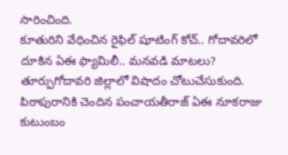సారించింది.
కూతురిని వేధించిన రైఫిల్ షూటింగ్ కోచ్.. గోదావరిలో దూకిన ఏఈ ఫ్యామిలీ.. మనవడి మాటలు?
తూర్పుగోదావరి జిల్లాలో విషాదం చోటుచేసుకుంది. పిఠాపురానికి చెందిన పంచాయతీరాజ్ ఏఈ నూకరాజు కుటుంబం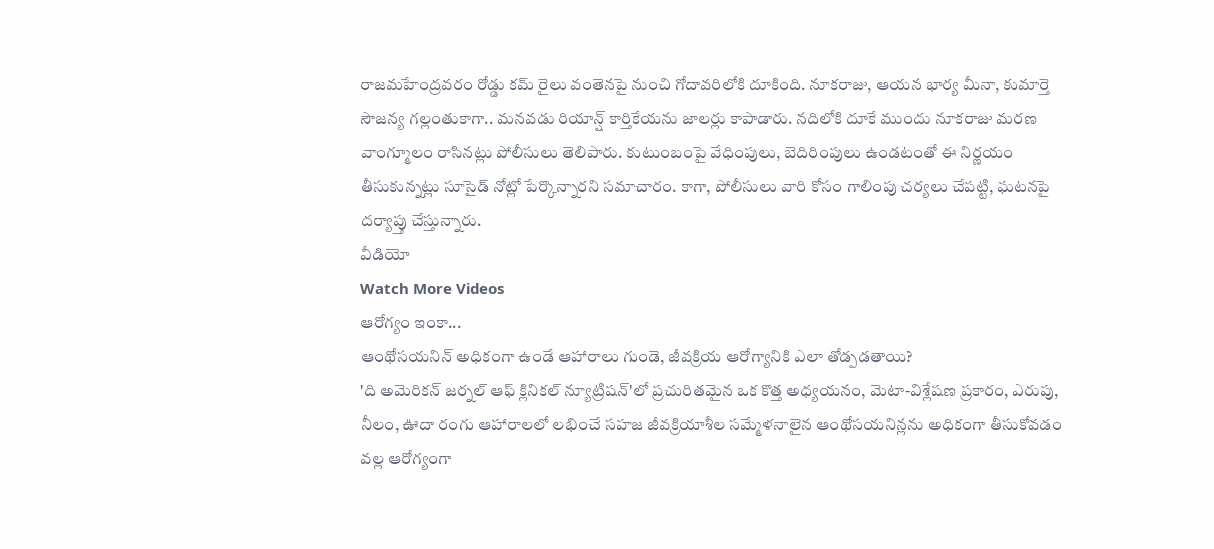రాజమహేంద్రవరం రోడ్డు కమ్ రైలు వంతెనపై నుంచి గోదావరిలోకి దూకింది. నూకరాజు, ఆయన భార్య మీనా, కుమార్తె సౌజన్య గల్లంతుకాగా.. మనవడు రియాన్ష్ కార్తికేయను జాలర్లు కాపాడారు. నదిలోకి దూకే ముందు నూకరాజు మరణ వాంగ్మూలం రాసినట్లు పోలీసులు తెలిపారు. కుటుంబంపై వేధింపులు, బెదిరింపులు ఉండటంతో ఈ నిర్ణయం తీసుకున్నట్లు సూసైడ్ నోట్లో పేర్కొన్నారని సమాచారం. కాగా, పోలీసులు వారి కోసం గాలింపు చర్యలు చేపట్టి, ఘటనపై దర్యాప్తు చేస్తున్నారు.
వీడియో
Watch More Videos
ఆరోగ్యం ఇంకా...
ఆంథోసయనిన్ అధికంగా ఉండే ఆహారాలు గుండె, జీవక్రియ ఆరోగ్యానికి ఎలా తోడ్పడతాయి?
'ది అమెరికన్ జర్నల్ ఆఫ్ క్లినికల్ న్యూట్రిషన్'లో ప్రచురితమైన ఒక కొత్త అధ్యయనం, మెటా-విశ్లేషణ ప్రకారం, ఎరుపు, నీలం, ఊదా రంగు ఆహారాలలో లభించే సహజ జీవక్రియాశీల సమ్మేళనాలైన ఆంథోసయనిన్లను అధికంగా తీసుకోవడం వల్ల ఆరోగ్యంగా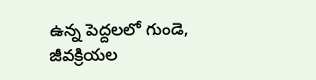ఉన్న పెద్దలలో గుండె, జీవక్రియల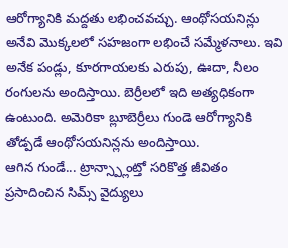ఆరోగ్యానికి మద్దతు లభించవచ్చు. ఆంథోసయనిన్లు అనేవి మొక్కలలో సహజంగా లభించే సమ్మేళనాలు. ఇవి అనేక పండ్లు, కూరగాయలకు ఎరుపు, ఊదా, నీలం రంగులను అందిస్తాయి. బెర్రీలలో ఇది అత్యధికంగా ఉంటుంది. అమెరికా బ్లూబెర్రీలు గుండె ఆరోగ్యానికి తోడ్పడే ఆంథోసయనిన్లను అందిస్తాయి.
ఆగిన గుండే... ట్రాన్స్ప్లాంట్తో సరికొత్త జీవితం ప్రసాదించిన సిమ్స్ వైద్యులు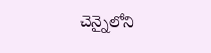చెన్నైలోని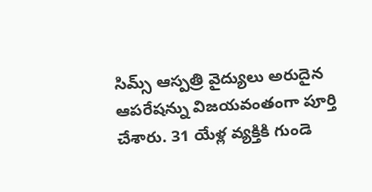సిమ్స్ ఆస్పత్రి వైద్యులు అరుదైన ఆపరేషన్ను విజయవంతంగా పూర్తి చేశారు. 31 యేళ్ల వ్యక్తికి గుండె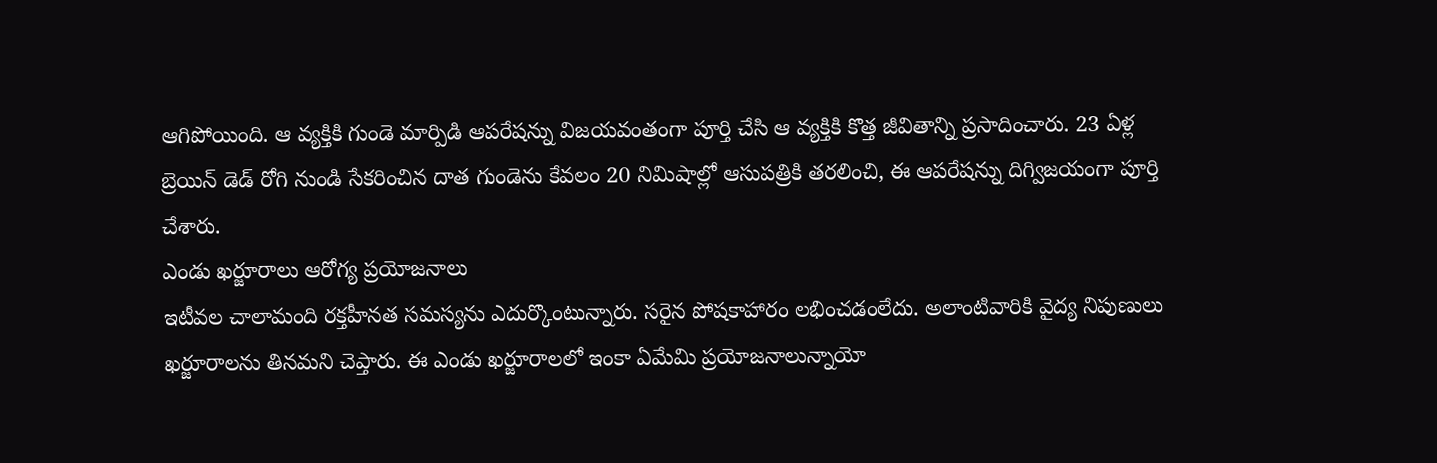ఆగిపోయింది. ఆ వ్యక్తికి గుండె మార్పిడి ఆపరేషన్ను విజయవంతంగా పూర్తి చేసి ఆ వ్యక్తికి కొత్త జీవితాన్ని ప్రసాదించారు. 23 ఏళ్ల బ్రెయిన్ డెడ్ రోగి నుండి సేకరించిన దాత గుండెను కేవలం 20 నిమిషాల్లో ఆసుపత్రికి తరలించి, ఈ ఆపరేషన్ను దిగ్విజయంగా పూర్తి చేశారు.
ఎండు ఖర్జూరాలు ఆరోగ్య ప్రయోజనాలు
ఇటీవల చాలామంది రక్తహీనత సమస్యను ఎదుర్కొంటున్నారు. సరైన పోషకాహారం లభించడంలేదు. అలాంటివారికి వైద్య నిపుణులు ఖర్జూరాలను తినమని చెప్తారు. ఈ ఎండు ఖర్జూరాలలో ఇంకా ఏమేమి ప్రయోజనాలున్నాయో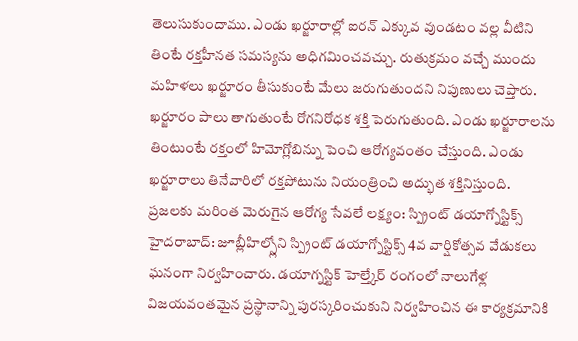తెలుసుకుందాము. ఎండు ఖర్జూరాల్లో ఐరన్ ఎక్కువ వుండటం వల్ల వీటిని తింటే రక్తహీనత సమస్యను అధిగమించవచ్చు. రుతుక్రమం వచ్చే ముందు మహిళలు ఖర్జూరం తీసుకుంటే మేలు జరుగుతుందని నిపుణులు చెప్తారు. ఖర్జూరం పాలు తాగుతుంటే రోగనిరోధక శక్తి పెరుగుతుంది. ఎండు ఖర్జూరాలను తింటుంటే రక్తంలో హిమోగ్లోబిన్ను పెంచి ఆరోగ్యవంతం చేస్తుంది. ఎండు ఖర్జూరాలు తినేవారిలో రక్తపోటును నియంత్రించి అద్భుత శక్తినిస్తుంది.
ప్రజలకు మరింత మెరుగైన ఆరోగ్య సేవలే లక్ష్యం: స్ప్రింట్ డయాగ్నోస్టిక్స్
హైదరాబాద్: జూబ్లీహిల్స్లోని స్ప్రింట్ డయాగ్నోస్టిక్స్ 4వ వార్షికోత్సవ వేడుకలు ఘనంగా నిర్వహించారు. డయాగ్నస్టిక్ హెల్త్కేర్ రంగంలో నాలుగేళ్ల విజయవంతమైన ప్రస్థానాన్ని పురస్కరించుకుని నిర్వహించిన ఈ కార్యక్రమానికి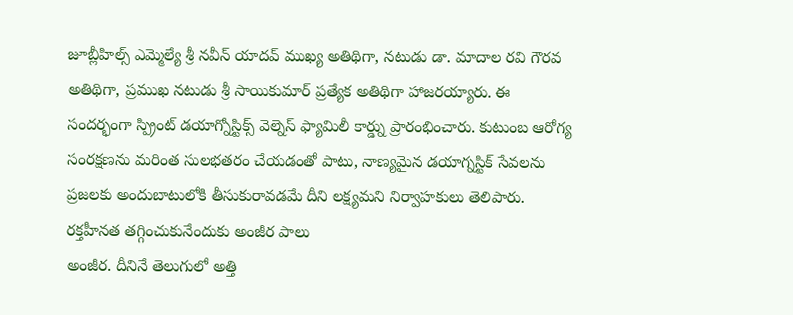జూబ్లీహిల్స్ ఎమ్మెల్యే శ్రీ నవీన్ యాదవ్ ముఖ్య అతిథిగా, నటుడు డా. మాదాల రవి గౌరవ అతిథిగా, ప్రముఖ నటుడు శ్రీ సాయికుమార్ ప్రత్యేక అతిథిగా హాజరయ్యారు. ఈ సందర్భంగా స్ప్రింట్ డయాగ్నోస్టిక్స్ వెల్నెస్ ఫ్యామిలీ కార్డ్ను ప్రారంభించారు. కుటుంబ ఆరోగ్య సంరక్షణను మరింత సులభతరం చేయడంతో పాటు, నాణ్యమైన డయాగ్నస్టిక్ సేవలను ప్రజలకు అందుబాటులోకి తీసుకురావడమే దీని లక్ష్యమని నిర్వాహకులు తెలిపారు.
రక్తహీనత తగ్గించుకునేందుకు అంజీర పాలు
అంజీర. దీనినే తెలుగులో అత్తి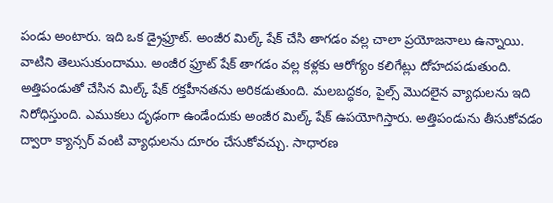పండు అంటారు. ఇది ఒక డ్రైఫ్రూట్. అంజీర మిల్క్ షేక్ చేసి తాగడం వల్ల చాలా ప్రయోజనాలు ఉన్నాయి. వాటిని తెలుసుకుందాము. అంజీర ఫ్రూట్ షేక్ తాగడం వల్ల కళ్లకు ఆరోగ్యం కలిగేట్లు దోహదపడుతుంది. అత్తిపండుతో చేసిన మిల్క్ షేక్ రక్తహీనతను అరికడుతుంది. మలబద్ధకం, పైల్స్ మొదలైన వ్యాధులను ఇది నిరోధిస్తుంది. ఎముకలు దృఢంగా ఉండేందుకు అంజీర మిల్క్ షేక్ ఉపయోగిస్తారు. అత్తిపండును తీసుకోవడం ద్వారా క్యాన్సర్ వంటి వ్యాధులను దూరం చేసుకోవచ్చు. సాధారణ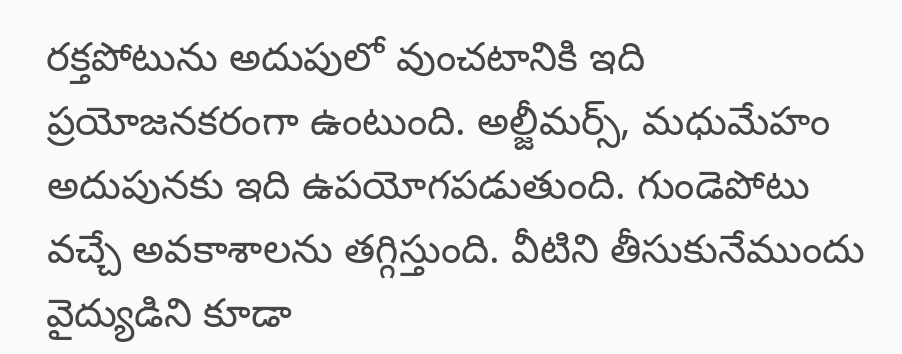రక్తపోటును అదుపులో వుంచటానికి ఇది ప్రయోజనకరంగా ఉంటుంది. అల్జీమర్స్, మధుమేహం అదుపునకు ఇది ఉపయోగపడుతుంది. గుండెపోటు వచ్చే అవకాశాలను తగ్గిస్తుంది. వీటిని తీసుకునేముందు వైద్యుడిని కూడా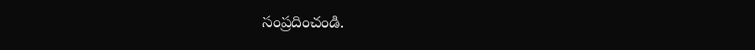సంప్రదించండి.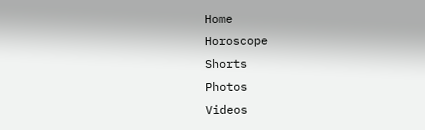Home
Horoscope
Shorts
Photos
Videos